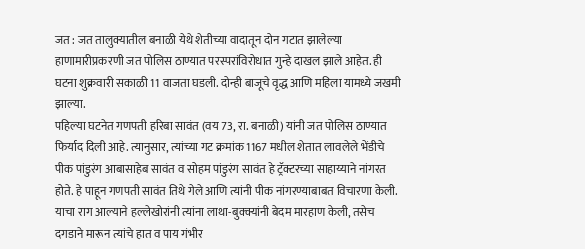जत : जत तालुक्यातील बनाळी येथे शेतीच्या वादातून दोन गटात झालेल्या हाणामारीप्रकरणी जत पोलिस ठाण्यात परस्परांविरोधात गुन्हे दाखल झाले आहेत. ही घटना शुक्रवारी सकाळी 11 वाजता घडली. दोन्ही बाजूचे वृद्ध आणि महिला यामध्ये जखमी झाल्या.
पहिल्या घटनेत गणपती हरिबा सावंत (वय 73, रा. बनाळी) यांनी जत पोलिस ठाण्यात फिर्याद दिली आहे. त्यानुसार, त्यांच्या गट क्रमांक 1167 मधील शेतात लावलेले भेंडीचे पीक पांडुरंग आबासाहेब सावंत व सोहम पांडुरंग सावंत हे ट्रॅक्टरच्या साहाय्याने नांगरत होते. हे पाहून गणपती सावंत तिथे गेले आणि त्यांनी पीक नांगरण्याबाबत विचारणा केली. याचा राग आल्याने हल्लेखोरांनी त्यांना लाथा-बुक्क्यांनी बेदम मारहाण केली, तसेच दगडाने मारून त्यांचे हात व पाय गंभीर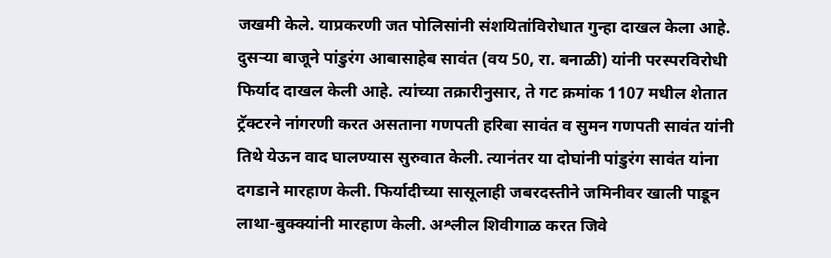जखमी केले. याप्रकरणी जत पोलिसांनी संशयितांविरोधात गुन्हा दाखल केला आहे.
दुसऱ्या बाजूने पांडुरंग आबासाहेब सावंत (वय 50, रा. बनाळी) यांनी परस्परविरोधी फिर्याद दाखल केली आहे. त्यांच्या तक्रारीनुसार, ते गट क्रमांक 1107 मधील शेतात ट्रॅक्टरने नांगरणी करत असताना गणपती हरिबा सावंत व सुमन गणपती सावंत यांनी तिथे येऊन वाद घालण्यास सुरुवात केली. त्यानंतर या दोघांनी पांडुरंग सावंत यांना दगडाने मारहाण केली. फिर्यादीच्या सासूलाही जबरदस्तीने जमिनीवर खाली पाडून लाथा-बुक्क्यांनी मारहाण केली. अश्लील शिवीगाळ करत जिवे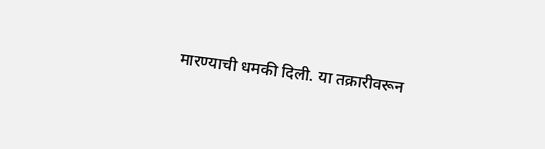मारण्याची धमकी दिली. या तक्रारीवरून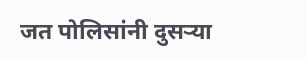जत पोलिसांनी दुसऱ्या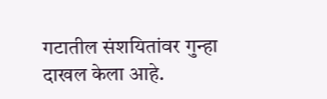गटातील संशयितांवर गुन्हा दाखल केला आहे.